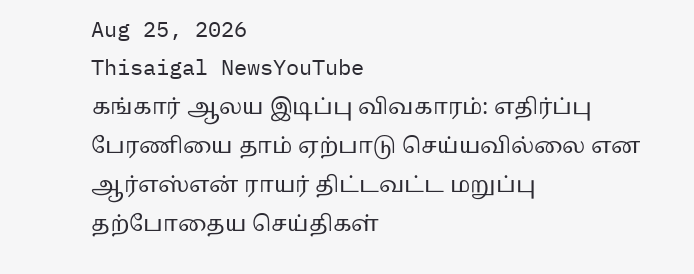Aug 25, 2026
Thisaigal NewsYouTube
கங்கார் ஆலய இடிப்பு விவகாரம்: எதிர்ப்பு பேரணியை தாம் ஏற்பாடு செய்யவில்லை என ஆர்எஸ்என் ராயர் திட்டவட்ட மறுப்பு
தற்போதைய செய்திகள்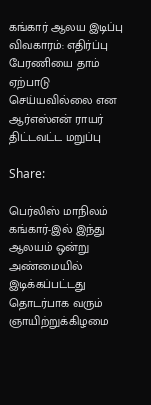கங்கார் ஆலய இடிப்பு விவகாரம்: எதிர்ப்பு பேரணியை தாம் ஏற்பாடு செய்யவில்லை என ஆர்எஸ்என் ராயர் திட்டவட்ட மறுப்பு

Share:

பெர்லிஸ் மாநிலம் கங்கார்-இல் இந்து ஆலயம் ஒன்று அண்மையில் இடிக்கப்பட்டது தொடர்பாக வரும் ஞாயிற்றுக்கிழமை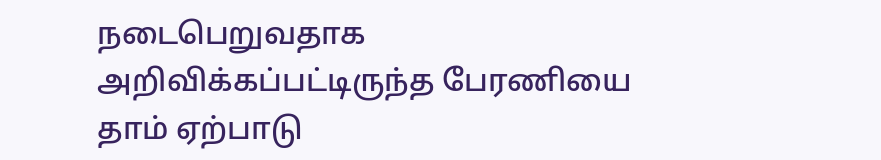நடைபெறுவதாக அறிவிக்கப்பட்டிருந்த பேரணியை தாம் ஏற்பாடு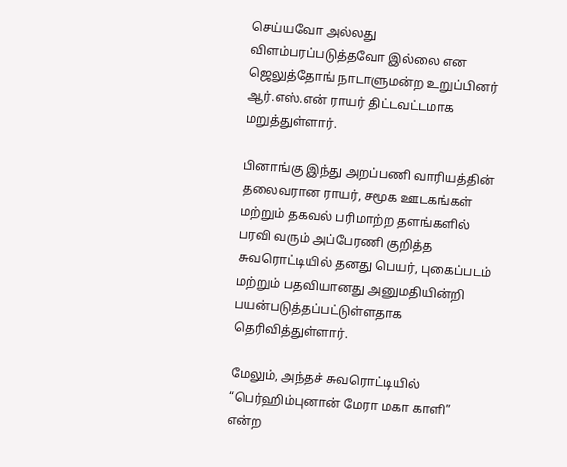செய்யவோ அல்லது விளம்பரப்படுத்தவோ இல்லை என ஜெலுத்தோங் நாடாளுமன்ற உறுப்பினர் ஆர்.எஸ்.என் ராயர் திட்டவட்டமாக மறுத்துள்ளார்.

பினாங்கு இந்து அறப்பணி வாரியத்தின் தலைவரான ராயர், சமூக ஊடகங்கள் மற்றும் தகவல் பரிமாற்ற தளங்களில் பரவி வரும் அப்பேரணி குறித்த சுவரொட்டியில் தனது பெயர், புகைப்படம் மற்றும் பதவியானது அனுமதியின்றி பயன்படுத்தப்பட்டுள்ளதாக தெரிவித்துள்ளார்.

மேலும், அந்தச் சுவரொட்டியில் “பெர்ஹிம்புனான் மேரா மகா காளி” என்ற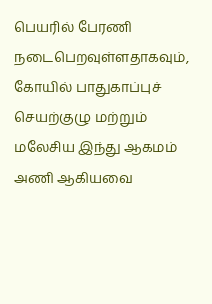பெயரில் பேரணி நடைபெறவுள்ளதாகவும், கோயில் பாதுகாப்புச் செயற்குழு மற்றும் மலேசிய இந்து ஆகமம் அணி ஆகியவை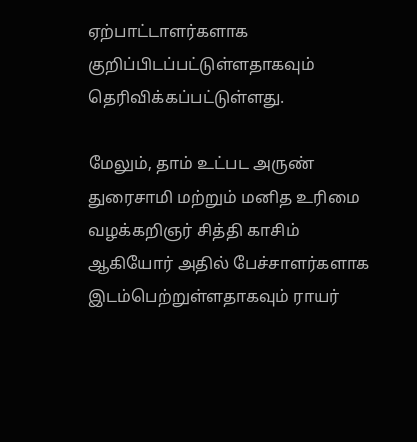ஏற்பாட்டாளர்களாக குறிப்பிடப்பட்டுள்ளதாகவும் தெரிவிக்கப்பட்டுள்ளது.

மேலும், தாம் உட்பட அருண் துரைசாமி மற்றும் மனித உரிமை வழக்கறிஞர் சித்தி காசிம் ஆகியோர் அதில் பேச்சாளர்களாக இடம்பெற்றுள்ளதாகவும் ராயர்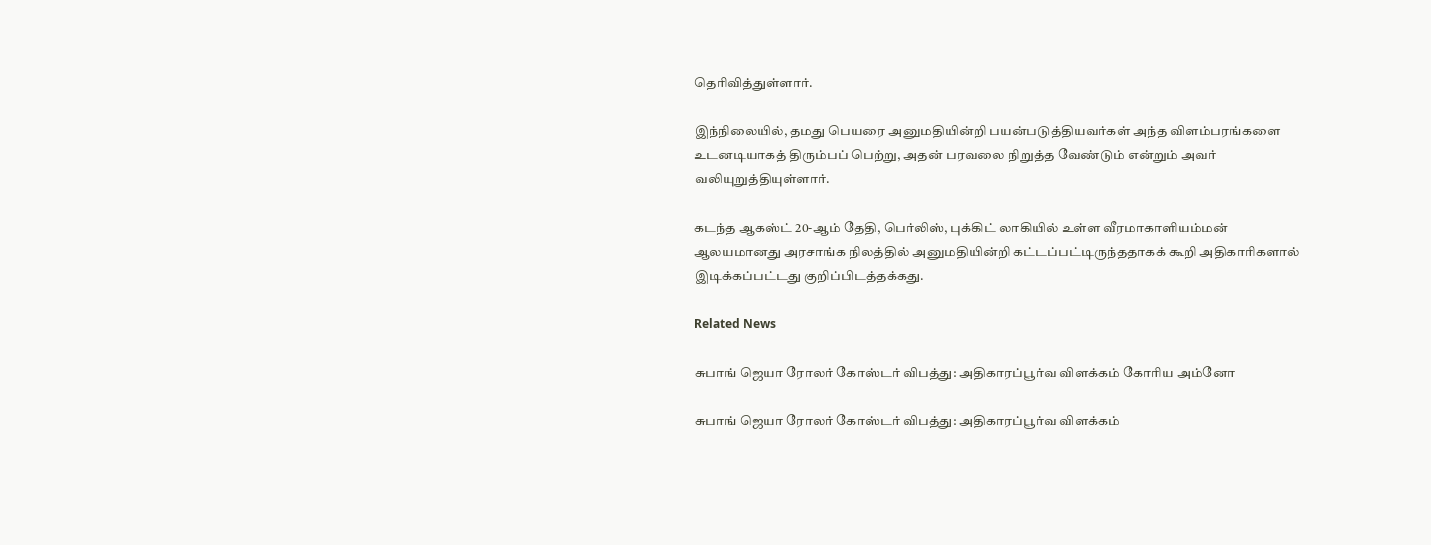தெரிவித்துள்ளார்.

இந்நிலையில், தமது பெயரை அனுமதியின்றி பயன்படுத்தியவர்கள் அந்த விளம்பரங்களை உடனடியாகத் திரும்பப் பெற்று, அதன் பரவலை நிறுத்த வேண்டும் என்றும் அவர் வலியுறுத்தியுள்ளார்.

கடந்த ஆகஸ்ட் 20-ஆம் தேதி, பெர்லிஸ், புக்கிட் லாகியில் உள்ள வீரமாகாளியம்மன் ஆலயமானது அரசாங்க நிலத்தில் அனுமதியின்றி கட்டப்பட்டிருந்ததாகக் கூறி அதிகாரிகளால் இடிக்கப்பட்டது குறிப்பிடத்தக்கது.

Related News

சுபாங் ஜெயா ரோலர் கோஸ்டர் விபத்து: அதிகாரப்பூர்வ விளக்கம் கோரிய அம்னோ

சுபாங் ஜெயா ரோலர் கோஸ்டர் விபத்து: அதிகாரப்பூர்வ விளக்கம்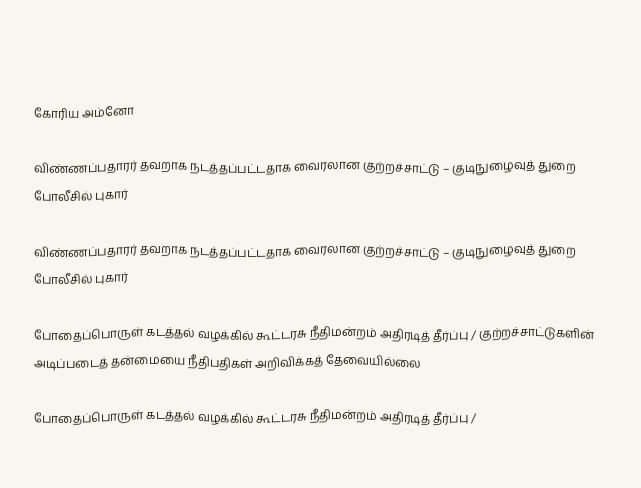கோரிய அம்னோ

விண்ணப்பதாரர் தவறாக நடத்தப்பட்டதாக வைரலான குற்றச்சாட்டு – குடிநுழைவுத் துறை போலீசில் புகார்

விண்ணப்பதாரர் தவறாக நடத்தப்பட்டதாக வைரலான குற்றச்சாட்டு – குடிநுழைவுத் துறை போலீசில் புகார்

போதைப்பொருள் கடத்தல் வழக்கில் கூட்டரசு நீதிமன்றம் அதிரடித் தீர்ப்பு / குற்றச்சாட்டுகளின் அடிப்படைத் தன்மையை நீதிபதிகள் அறிவிக்கத் தேவையில்லை

போதைப்பொருள் கடத்தல் வழக்கில் கூட்டரசு நீதிமன்றம் அதிரடித் தீர்ப்பு /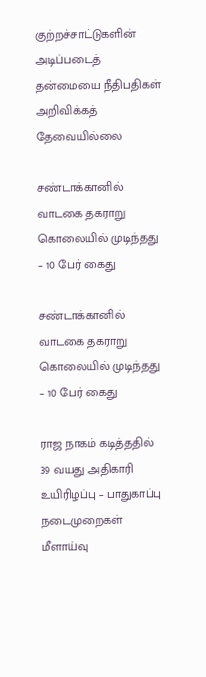குற்றச்சாட்டுகளின் அடிப்படைத் தன்மையை நீதிபதிகள் அறிவிக்கத் தேவையில்லை

சண்டாக்கானில் வாடகை தகராறு கொலையில் முடிந்தது – 10 பேர் கைது

சண்டாக்கானில் வாடகை தகராறு கொலையில் முடிந்தது – 10 பேர் கைது

ராஜ நாகம் கடித்ததில் 39 வயது அதிகாரி உயிரிழப்பு – பாதுகாப்பு நடைமுறைகள் மீளாய்வு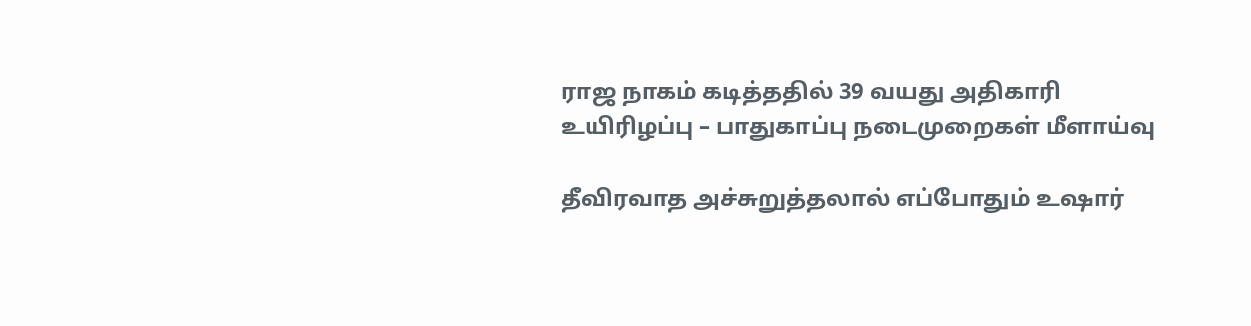ராஜ நாகம் கடித்ததில் 39 வயது அதிகாரி உயிரிழப்பு – பாதுகாப்பு நடைமுறைகள் மீளாய்வு

தீவிரவாத அச்சுறுத்தலால் எப்போதும் உஷார்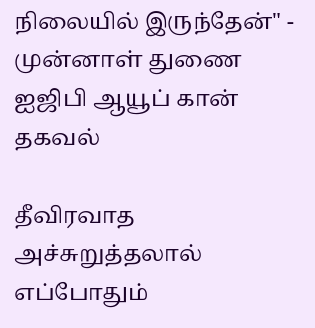நிலையில் இருந்தேன்" - முன்னாள் துணை ஐஜிபி ஆயூப் கான் தகவல்

தீவிரவாத அச்சுறுத்தலால் எப்போதும்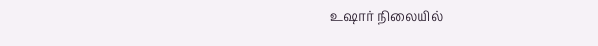உஷார் நிலையில்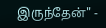இருந்தேன்" -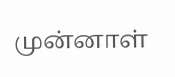முன்னாள்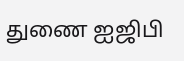துணை ஐஜிபி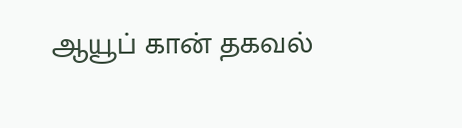ஆயூப் கான் தகவல்